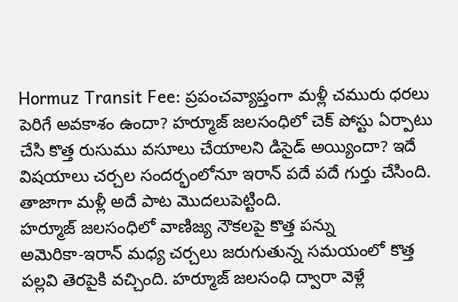Hormuz Transit Fee: ప్రపంచవ్యాప్తంగా మళ్లీ చమురు ధరలు పెరిగే అవకాశం ఉందా? హర్మూజ్ జలసంధిలో చెక్ పోస్టు ఏర్పాటు చేసి కొత్త రుసుము వసూలు చేయాలని డిసైడ్ అయ్యిందా? ఇదే విషయాలు చర్చల సందర్భంలోనూ ఇరాన్ పదే పదే గుర్తు చేసింది. తాజాగా మళ్లీ అదే పాట మొదలుపెట్టింది.
హర్మూజ్ జలసంధిలో వాణిజ్య నౌకలపై కొత్త పన్ను
అమెరికా-ఇరాన్ మధ్య చర్చలు జరుగుతున్న సమయంలో కొత్త పల్లవి తెరపైకి వచ్చింది. హర్మూజ్ జలసంధి ద్వారా వెళ్లే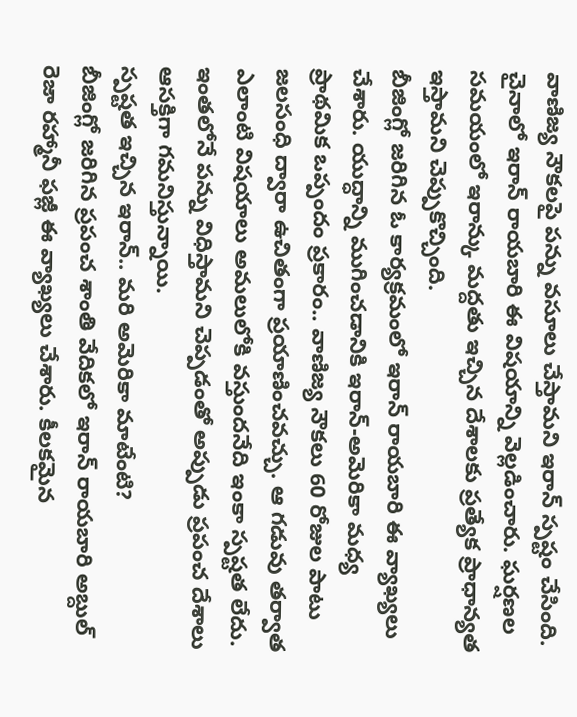వాణిజ్య నౌకలపై పన్ను వసూలు చేస్తామని ఇరాన్ స్పష్టం చేసింది. చైనాలో ఇరాన్ రాయబారి ఈ విషయాన్ని వెల్లడించారు. ఘర్షణల సమయంలో ఇరాన్కు మద్దతు ఇచ్చిన దేశాలకు ప్రత్యేక ప్రాధాన్యత ఇస్తామని చెప్పుకొచ్చింది.
బీజింగ్లో జరిగిన ఓ కార్యక్రమంలో ఇరాన్ రాయబారి ఈ వ్యాఖ్యలు చేశారు. యుద్ధాన్ని ముగించడానికి ఇరాన్-అమెరికా మధ్య ప్రాథమిక ఒప్పందం ప్రకారం.. వాణిజ్య నౌకలు 60 రోజుల పాటు జలసంధి ద్వారా ఉచితంగా ప్రయాణించవచ్చు. ఆ గడువు తర్వాత ఎలాంటి విషయాలు అమలులోకి వస్తుందనేది ఇంకా స్పష్టత లేదు. ఇంతలోనే పన్ను విధిస్తామని చెప్పడంతో అప్పుడు ప్రపంచ దేశాలు ఆసక్తిగా గమనిస్తున్నాయి.
స్పష్టత ఇచ్చిన ఇరాన్.. మరి అమెరికా మాటేంటి?
బీజింగ్లో జరిగిన ప్రపంచ శాంతి వేదికలో ఇరాన్ రాయబారి అబ్దుల్ రెజా రహ్మానీ ఫజ్లీ ఈ వ్యాఖ్యలు చేశారు. కీలకమైన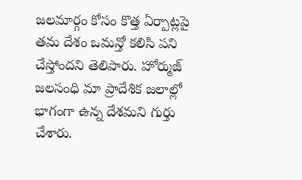జలమార్గం కోసం కొత్త ఏర్పాట్లపై తమ దేశం ఒమన్తో కలిసి పని చేస్తోందని తెలిపారు. హోర్ముజ్ జలసంధి మా ప్రాదేశిక జలాల్లో భాగంగా ఉన్న దేశమని గుర్తు చేశారు.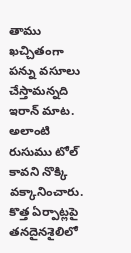తాము ఖచ్చితంగా పన్ను వసూలు చేస్తామన్నది ఇరాన్ మాట.
అలాంటి రుసుము టోల్ కావని నొక్కి వక్కానించారు. కొత్త ఏర్పాట్లపై తనదైనశైలిలో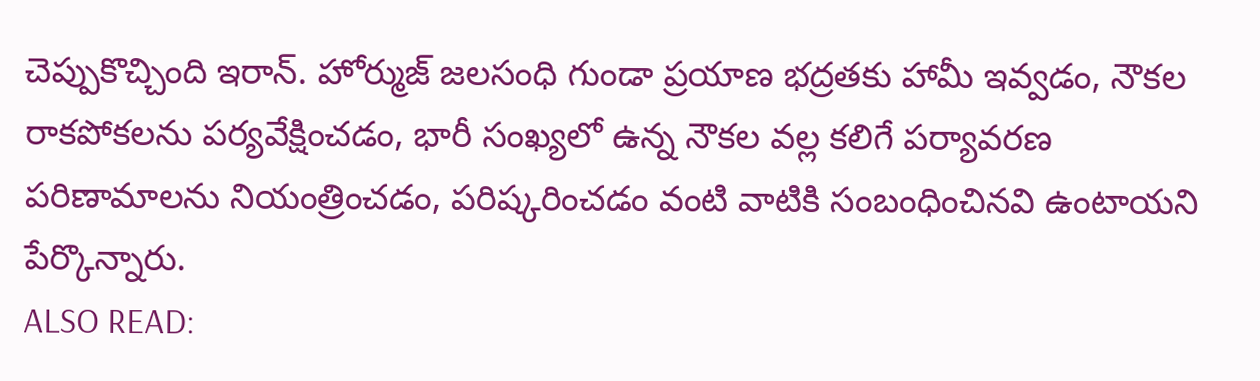చెప్పుకొచ్చింది ఇరాన్. హోర్ముజ్ జలసంధి గుండా ప్రయాణ భద్రతకు హామీ ఇవ్వడం, నౌకల రాకపోకలను పర్యవేక్షించడం, భారీ సంఖ్యలో ఉన్న నౌకల వల్ల కలిగే పర్యావరణ పరిణామాలను నియంత్రించడం, పరిష్కరించడం వంటి వాటికి సంబంధించినవి ఉంటాయని పేర్కొన్నారు.
ALSO READ: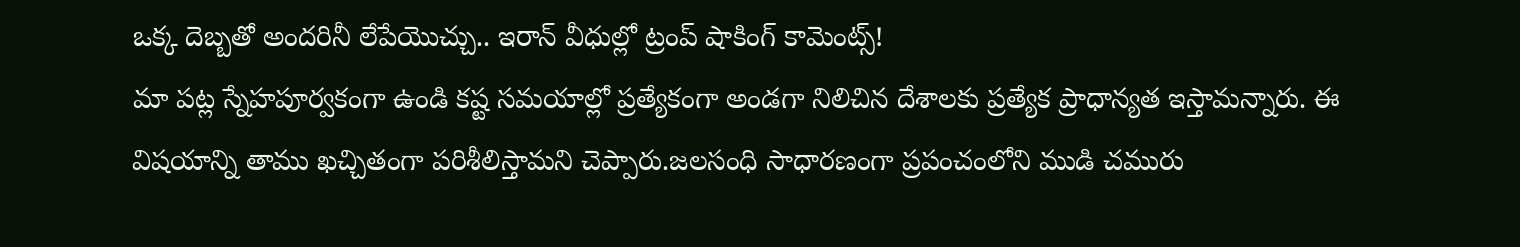ఒక్క దెబ్బతో అందరినీ లేపేయొచ్చు.. ఇరాన్ వీధుల్లో ట్రంప్ షాకింగ్ కామెంట్స్!
మా పట్ల స్నేహపూర్వకంగా ఉండి కష్ట సమయాల్లో ప్రత్యేకంగా అండగా నిలిచిన దేశాలకు ప్రత్యేక ప్రాధాన్యత ఇస్తామన్నారు. ఈ విషయాన్ని తాము ఖచ్చితంగా పరిశీలిస్తామని చెప్పారు.జలసంధి సాధారణంగా ప్రపంచంలోని ముడి చమురు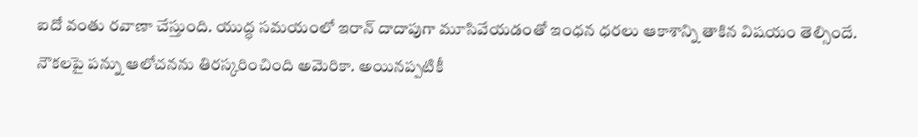ఐదో వంతు రవాణా చేస్తుంది. యుద్ధ సమయంలో ఇరాన్ దాదాపుగా మూసివేయడంతో ఇంధన ధరలు ఆకాశాన్ని తాకిన విషయం తెల్సిందే.
నౌకలపై పన్ను ఆలోచనను తిరస్కరించింది అమెరికా. అయినప్పటికీ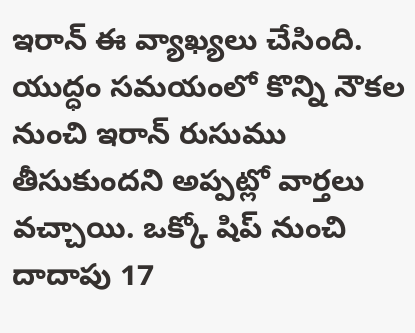ఇరాన్ ఈ వ్యాఖ్యలు చేసింది. యుద్ధం సమయంలో కొన్ని నౌకల నుంచి ఇరాన్ రుసుము తీసుకుందని అప్పట్లో వార్తలు వచ్చాయి. ఒక్కో షిప్ నుంచి దాదాపు 17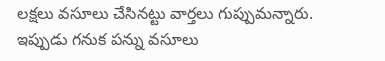లక్షలు వసూలు చేసినట్టు వార్తలు గుప్పుమన్నారు. ఇప్పుడు గనుక పన్ను వసూలు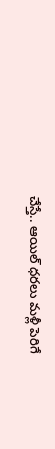చేస్తే.. ఆయిల్ ధరలు మళ్లీ పెరిగే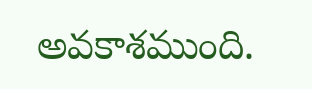అవకాశముంది.